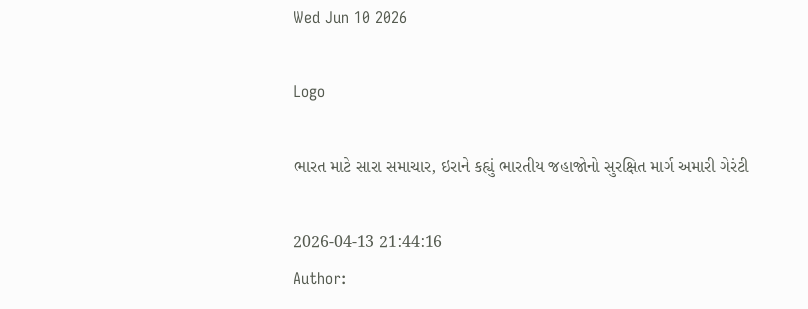Wed Jun 10 2026

Logo

ભારત માટે સારા સમાચાર, ઇરાને કહ્યું ભારતીય જહાજોનો સુરક્ષિત માર્ગ અમારી ગેરંટી

2026-04-13 21:44:16
Author: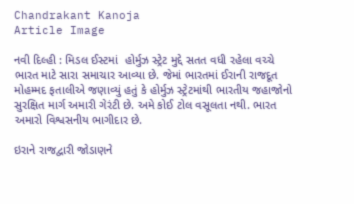Chandrakant Kanoja
Article Image

નવી દિલ્હી : મિડલ ઈસ્ટમાં  હોર્મુઝ સ્ટ્રેટ મુદ્દે સતત વધી રહેલા વચ્ચે ભારત માટે સારા સમાચાર આવ્યા છે. જેમાં ભારતમાં ઈરાની રાજદૂત મોહમ્મદ ફતાલીએ જણાવ્યું હતું કે હોર્મુઝ સ્ટ્રેટમાંથી ભારતીય જહાજોનો સુરક્ષિત માર્ગ અમારી ગેરંટી છે. અમે કોઈ ટોલ વસૂલતા નથી. ભારત અમારો વિશ્વસનીય ભાગીદાર છે.

ઇરાને રાજદ્વારી જોડાણને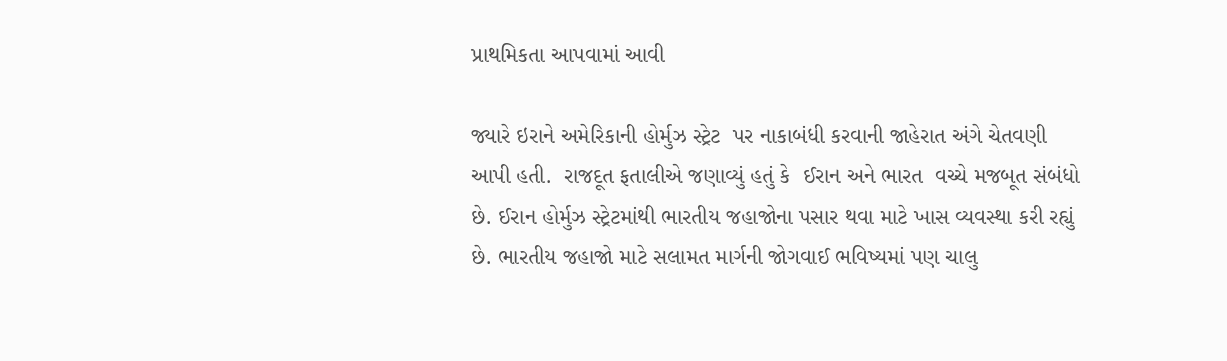પ્રાથમિકતા આપવામાં આવી

જ્યારે ઇરાને અમેરિકાની હોર્મુઝ સ્ટ્રેટ  પર નાકાબંધી કરવાની જાહેરાત અંગે ચેતવણી આપી હતી.  રાજદૂત ફતાલીએ જણાવ્યું હતું કે  ઈરાન અને ભારત  વચ્ચે મજબૂત સંબંધો છે. ઈરાન હોર્મુઝ સ્ટ્રેટમાંથી ભારતીય જહાજોના પસાર થવા માટે ખાસ વ્યવસ્થા કરી રહ્યું છે. ભારતીય જહાજો માટે સલામત માર્ગની જોગવાઈ ભવિષ્યમાં પણ ચાલુ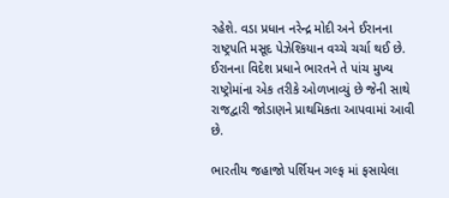રહેશે. વડા પ્રધાન નરેન્દ્ર મોદી અને ઈરાનના રાષ્ટ્રપતિ મસૂદ પેઝેશ્કિયાન વચ્ચે ચર્ચા થઈ છે. ઈરાનના વિદેશ પ્રધાને ભારતને તે પાંચ મુખ્ય રાષ્ટ્રોમાંના એક તરીકે ઓળખાવ્યું છે જેની સાથે રાજદ્વારી જોડાણને પ્રાથમિકતા આપવામાં આવી છે.

ભારતીય જહાજો પર્શિયન ગલ્ફ માં ફસાયેલા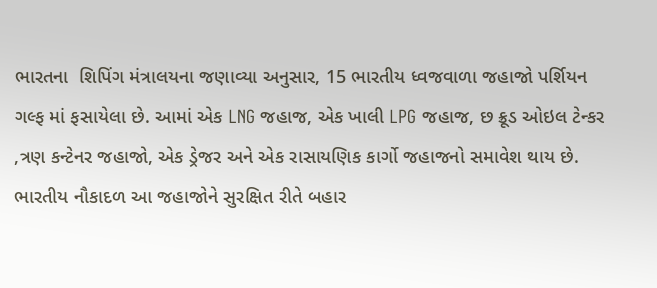ભારતના  શિપિંગ મંત્રાલયના જણાવ્યા અનુસાર, 15 ભારતીય ધ્વજવાળા જહાજો પર્શિયન ગલ્ફ માં ફસાયેલા છે. આમાં એક LNG જહાજ, એક ખાલી LPG જહાજ, છ ક્રૂડ ઓઇલ ટેન્કર ,ત્રણ કન્ટેનર જહાજો, એક ડ્રેજર અને એક રાસાયણિક કાર્ગો જહાજનો સમાવેશ થાય છે. ભારતીય નૌકાદળ આ જહાજોને સુરક્ષિત રીતે બહાર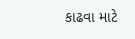કાઢવા માટે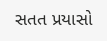સતત પ્રયાસો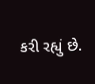કરી રહ્યું છે.